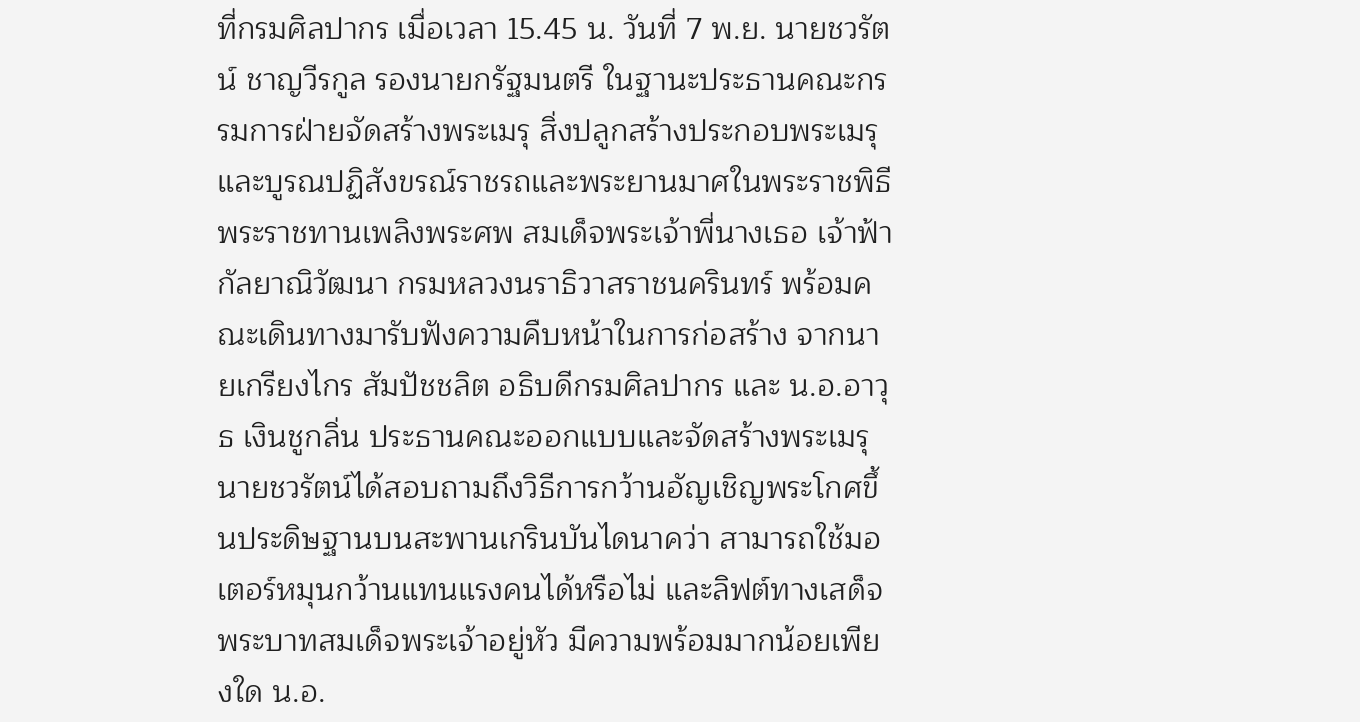ที่กรมศิลปากร เมื่อเวลา 15.45 น. วันที่ 7 พ.ย. นายชวรัตน์ ชาญวีรกูล รองนายกรัฐมนตรี ในฐานะประธานคณะกรรมการฝ่ายจัดสร้างพระเมรุ สิ่งปลูกสร้างประกอบพระเมรุ และบูรณปฏิสังขรณ์ราชรถและพระยานมาศในพระราชพิธีพระราชทานเพลิงพระศพ สมเด็จพระเจ้าพี่นางเธอ เจ้าฟ้ากัลยาณิวัฒนา กรมหลวงนราธิวาสราชนครินทร์ พร้อมคณะเดินทางมารับฟังความคืบหน้าในการก่อสร้าง จากนายเกรียงไกร สัมปัชชลิต อธิบดีกรมศิลปากร และ น.อ.อาวุธ เงินชูกลิ่น ประธานคณะออกแบบและจัดสร้างพระเมรุ
นายชวรัตน์ได้สอบถามถึงวิธีการกว้านอัญเชิญพระโกศขึ้นประดิษฐานบนสะพานเกรินบันไดนาคว่า สามารถใช้มอเตอร์หมุนกว้านแทนแรงคนได้หรือไม่ และลิฟต์ทางเสด็จพระบาทสมเด็จพระเจ้าอยู่หัว มีความพร้อมมากน้อยเพียงใด น.อ.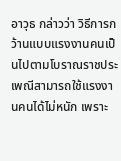อาวุธ กล่าวว่า วิธีการกว้านแบบแรงงานคนเป็นไปตามโบราณราชประเพณีสามารถใช้แรงงานคนได้ไม่หนัก เพราะ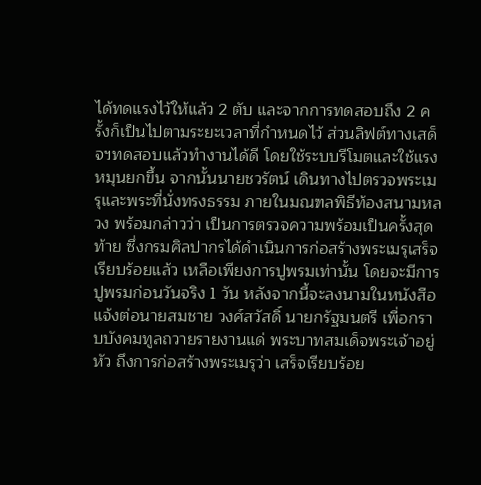ได้ทดแรงไว้ให้แล้ว 2 ตับ และจากการทดสอบถึง 2 ครั้งก็เป็นไปตามระยะเวลาที่กำหนดไว้ ส่วนลิฟต์ทางเสด็จฯทดสอบแล้วทำงานได้ดี โดยใช้ระบบรีโมตและใช้แรงหมุนยกขึ้น จากนั้นนายชวรัตน์ เดินทางไปตรวจพระเมรุและพระที่นั่งทรงธรรม ภายในมณฑลพิธีท้องสนามหลวง พร้อมกล่าวว่า เป็นการตรวจความพร้อมเป็นครั้งสุดท้าย ซึ่งกรมศิลปากรได้ดำเนินการก่อสร้างพระเมรุเสร็จเรียบร้อยแล้ว เหลือเพียงการปูพรมเท่านั้น โดยจะมีการปูพรมก่อนวันจริง 1 วัน หลังจากนี้จะลงนามในหนังสือ แจ้งต่อนายสมชาย วงศ์สวัสดิ์ นายกรัฐมนตรี เพื่อกราบบังคมทูลถวายรายงานแด่ พระบาทสมเด็จพระเจ้าอยู่หัว ถึงการก่อสร้างพระเมรุว่า เสร็จเรียบร้อย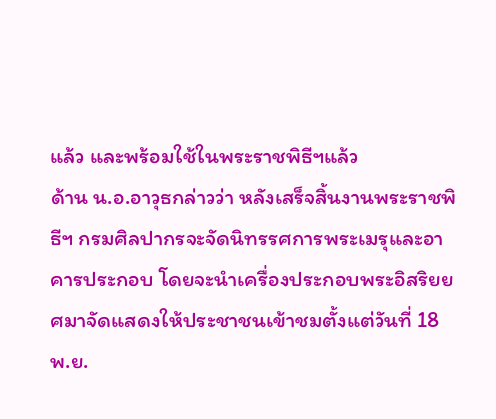แล้ว และพร้อมใช้ในพระราชพิธีฯแล้ว
ด้าน น.อ.อาวุธกล่าวว่า หลังเสร็จสิ้นงานพระราชพิธีฯ กรมศิลปากรจะจัดนิทรรศการพระเมรุและอาคารประกอบ โดยจะนำเครื่องประกอบพระอิสริยยศมาจัดแสดงให้ประชาชนเข้าชมตั้งแต่วันที่ 18 พ.ย.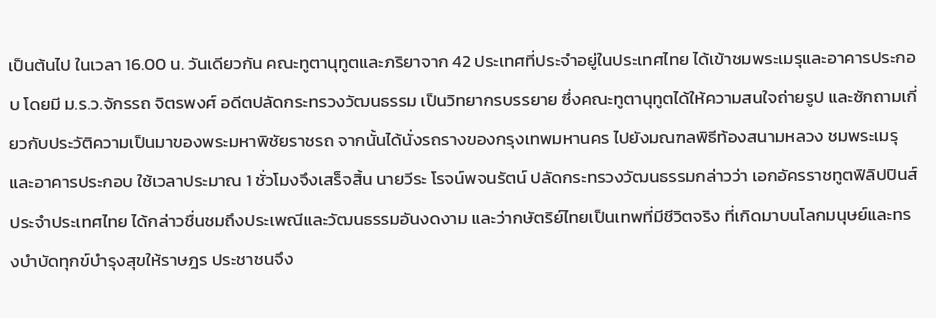เป็นต้นไป ในเวลา 16.00 น. วันเดียวกัน คณะทูตานุทูตและภริยาจาก 42 ประเทศที่ประจำอยู่ในประเทศไทย ได้เข้าชมพระเมรุและอาคารประกอบ โดยมี ม.ร.ว.จักรรถ จิตรพงศ์ อดีตปลัดกระทรวงวัฒนธรรม เป็นวิทยากรบรรยาย ซึ่งคณะทูตานุทูตได้ให้ความสนใจถ่ายรูป และซักถามเกี่ยวกับประวัติความเป็นมาของพระมหาพิชัยราชรถ จากนั้นได้นั่งรถรางของกรุงเทพมหานคร ไปยังมณฑลพิธีท้องสนามหลวง ชมพระเมรุและอาคารประกอบ ใช้เวลาประมาณ 1 ชั่วโมงจึงเสร็จสิ้น นายวีระ โรจน์พจนรัตน์ ปลัดกระทรวงวัฒนธรรมกล่าวว่า เอกอัครราชทูตฟิลิปปินส์ประจำประเทศไทย ได้กล่าวชื่นชมถึงประเพณีและวัฒนธรรมอันงดงาม และว่ากษัตริย์ไทยเป็นเทพที่มีชีวิตจริง ที่เกิดมาบนโลกมนุษย์และทรงบำบัดทุกข์บำรุงสุขให้ราษฎร ประชาชนจึง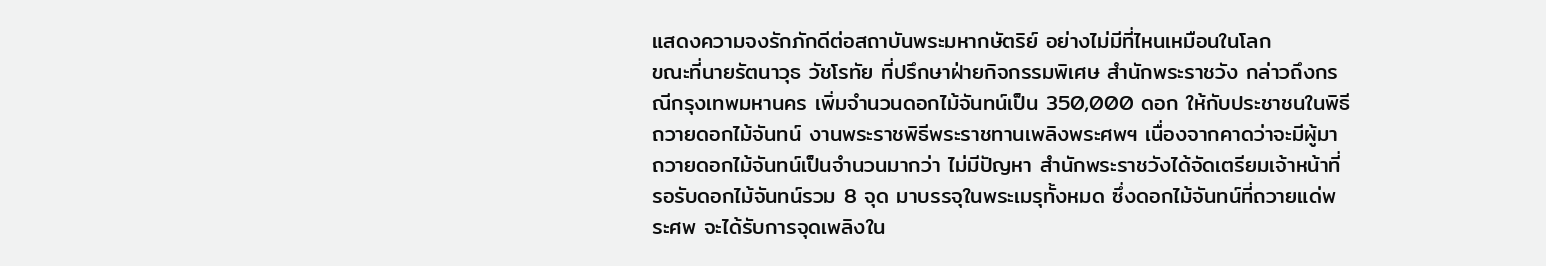แสดงความจงรักภักดีต่อสถาบันพระมหากษัตริย์ อย่างไม่มีที่ไหนเหมือนในโลก
ขณะที่นายรัตนาวุธ วัชโรทัย ที่ปรึกษาฝ่ายกิจกรรมพิเศษ สำนักพระราชวัง กล่าวถึงกรณีกรุงเทพมหานคร เพิ่มจำนวนดอกไม้จันทน์เป็น 350,000 ดอก ให้กับประชาชนในพิธีถวายดอกไม้จันทน์ งานพระราชพิธีพระราชทานเพลิงพระศพฯ เนื่องจากคาดว่าจะมีผู้มาถวายดอกไม้จันทน์เป็นจำนวนมากว่า ไม่มีปัญหา สำนักพระราชวังได้จัดเตรียมเจ้าหน้าที่รอรับดอกไม้จันทน์รวม 8 จุด มาบรรจุในพระเมรุทั้งหมด ซึ่งดอกไม้จันทน์ที่ถวายแด่พระศพ จะได้รับการจุดเพลิงใน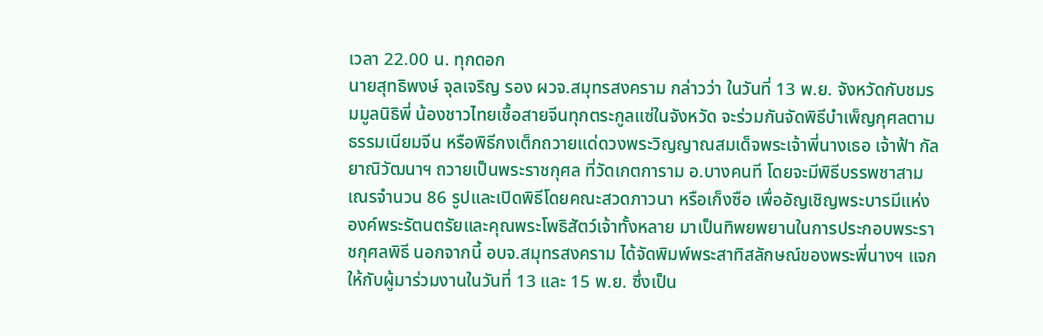เวลา 22.00 น. ทุกดอก
นายสุทธิพงษ์ จุลเจริญ รอง ผวจ.สมุทรสงคราม กล่าวว่า ในวันที่ 13 พ.ย. จังหวัดกับชมรมมูลนิธิพี่ น้องชาวไทยเชื้อสายจีนทุกตระกูลแซ่ในจังหวัด จะร่วมกันจัดพิธีบำเพ็ญกุศลตามธรรมเนียมจีน หรือพิธีกงเต็กถวายแด่ดวงพระวิญญาณสมเด็จพระเจ้าพี่นางเธอ เจ้าฟ้า กัลยาณิวัฒนาฯ ถวายเป็นพระราชกุศล ที่วัดเกตการาม อ.บางคนที โดยจะมีพิธีบรรพชาสามเณรจำนวน 86 รูปและเปิดพิธีโดยคณะสวดภาวนา หรือเก็งซือ เพื่ออัญเชิญพระบารมีแห่งองค์พระรัตนตรัยและคุณพระโพธิสัตว์เจ้าทั้งหลาย มาเป็นทิพยพยานในการประกอบพระราชกุศลพิธี นอกจากนี้ อบจ.สมุทรสงคราม ได้จัดพิมพ์พระสาทิสลักษณ์ของพระพี่นางฯ แจกให้กับผู้มาร่วมงานในวันที่ 13 และ 15 พ.ย. ซึ่งเป็น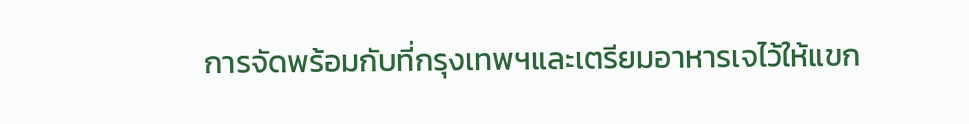การจัดพร้อมกับที่กรุงเทพฯและเตรียมอาหารเจไว้ให้แขก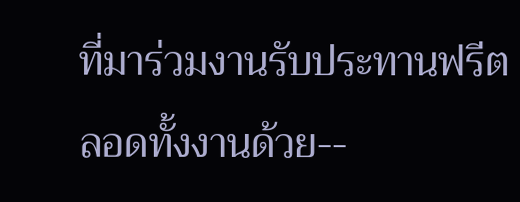ที่มาร่วมงานรับประทานฟรีตลอดทั้งงานด้วย--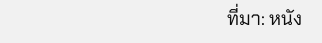ที่มา: หนัง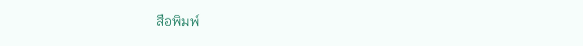สือพิมพ์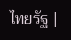ไทยรัฐ |